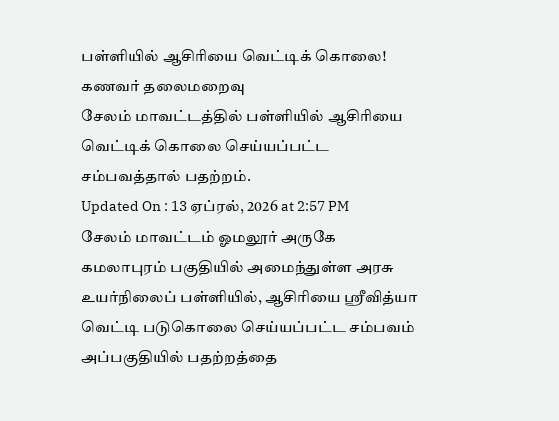பள்ளியில் ஆசிரியை வெட்டிக் கொலை! கணவர் தலைமறைவு
சேலம் மாவட்டத்தில் பள்ளியில் ஆசிரியை வெட்டிக் கொலை செய்யப்பட்ட சம்பவத்தால் பதற்றம்.
Updated On : 13 ஏப்ரல், 2026 at 2:57 PM
சேலம் மாவட்டம் ஓமலூர் அருகே கமலாபுரம் பகுதியில் அமைந்துள்ள அரசு உயர்நிலைப் பள்ளியில், ஆசிரியை ஸ்ரீவித்யா வெட்டி படுகொலை செய்யப்பட்ட சம்பவம் அப்பகுதியில் பதற்றத்தை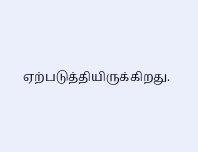ஏற்படுத்தியிருக்கிறது.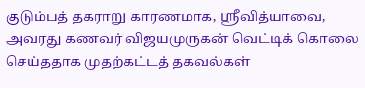குடும்பத் தகராறு காரணமாக, ஸ்ரீவித்யாவை, அவரது கணவர் விஜயமுருகன் வெட்டிக் கொலை செய்ததாக முதற்கட்டத் தகவல்கள்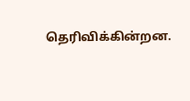தெரிவிக்கின்றன.